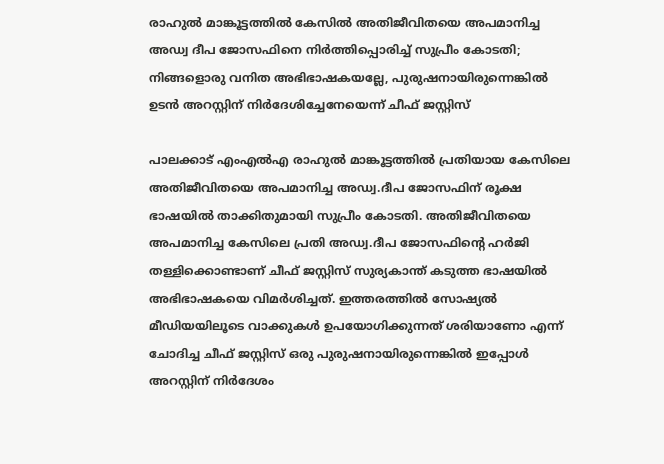രാഹുല്‍ മാങ്കൂട്ടത്തില്‍ കേസില്‍ അതിജീവിതയെ അപമാനിച്ച അഡ്വ ദീപ ജോസഫിനെ നിര്‍ത്തിപ്പൊരിച്ച് സുപ്രീം കോടതി; നിങ്ങളൊരു വനിത അഭിഭാഷകയല്ലേ, പുരുഷനായിരുന്നെങ്കില്‍ ഉടന്‍ അറസ്റ്റിന് നിര്‍ദേശിച്ചേനേയെന്ന് ചീഫ് ജസ്റ്റിസ്

പാലക്കാട് എംഎല്‍എ രാഹുല്‍ മാങ്കൂട്ടത്തില്‍ പ്രതിയായ കേസിലെ അതിജീവിതയെ അപമാനിച്ച അഡ്വ.ദീപ ജോസഫിന് രൂക്ഷ ഭാഷയില്‍ താക്കിതുമായി സുപ്രീം കോടതി. അതിജീവിതയെ അപമാനിച്ച കേസിലെ പ്രതി അഡ്വ.ദീപ ജോസഫിന്റെ ഹര്‍ജി തള്ളിക്കൊണ്ടാണ് ചീഫ് ജസ്റ്റിസ് സുര്യകാന്ത് കടുത്ത ഭാഷയില്‍ അഭിഭാഷകയെ വിമര്‍ശിച്ചത്. ഇത്തരത്തില്‍ സോഷ്യല്‍ മീഡിയയിലൂടെ വാക്കുകള്‍ ഉപയോഗിക്കുന്നത് ശരിയാണോ എന്ന് ചോദിച്ച ചീഫ് ജസ്റ്റിസ് ഒരു പുരുഷനായിരുന്നെങ്കില്‍ ഇപ്പോള്‍ അറസ്റ്റിന് നിര്‍ദേശം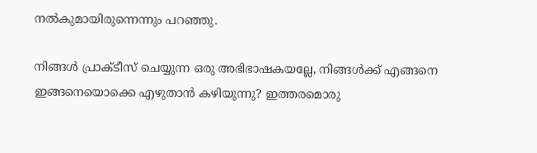നല്‍കുമായിരുന്നെന്നും പറഞ്ഞു.

നിങ്ങൾ പ്രാക്ടീസ് ചെയ്യുന്ന ഒരു അഭിഭാഷകയല്ലേ, നിങ്ങൾക്ക് എങ്ങനെ ഇങ്ങനെയൊക്കെ എഴുതാൻ കഴിയുന്നു? ഇത്തരമൊരു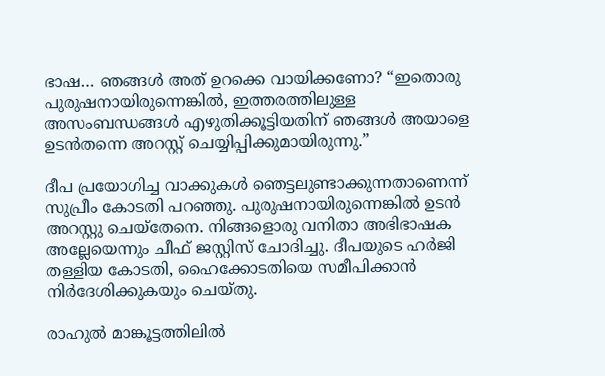ഭാഷ… ഞങ്ങൾ അത് ഉറക്കെ വായിക്കണോ? “ഇതൊരു പുരുഷനായിരുന്നെങ്കിൽ, ഇത്തരത്തിലുള്ള അസംബന്ധങ്ങൾ എഴുതിക്കൂട്ടിയതിന് ഞങ്ങൾ അയാളെ ഉടൻതന്നെ അറസ്റ്റ് ചെയ്യിപ്പിക്കുമായിരുന്നു.”

ദീപ പ്രയോഗിച്ച വാക്കുകള്‍ ഞെട്ടലുണ്ടാക്കുന്നതാണെന്ന് സുപ്രീം കോടതി പറഞ്ഞു. പുരുഷനായിരുന്നെങ്കില്‍ ഉടന്‍ അറസ്റ്റു ചെയ്‌തേനെ. നിങ്ങളൊരു വനിതാ അഭിഭാഷക അല്ലേയെന്നും ചീഫ് ജസ്റ്റിസ് ചോദിച്ചു. ദീപയുടെ ഹര്‍ജി തള്ളിയ കോടതി, ഹൈക്കോടതിയെ സമീപിക്കാന്‍ നിര്‍ദേശിക്കുകയും ചെയ്തു.

രാഹുല്‍ മാങ്കൂട്ടത്തിലില്‍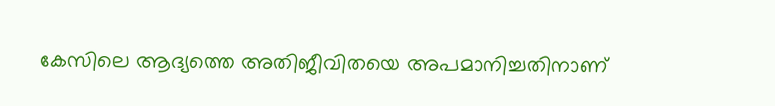കേസിലെ ആദ്യത്തെ അതിജീവിതയെ അപമാനിച്ചതിനാണ്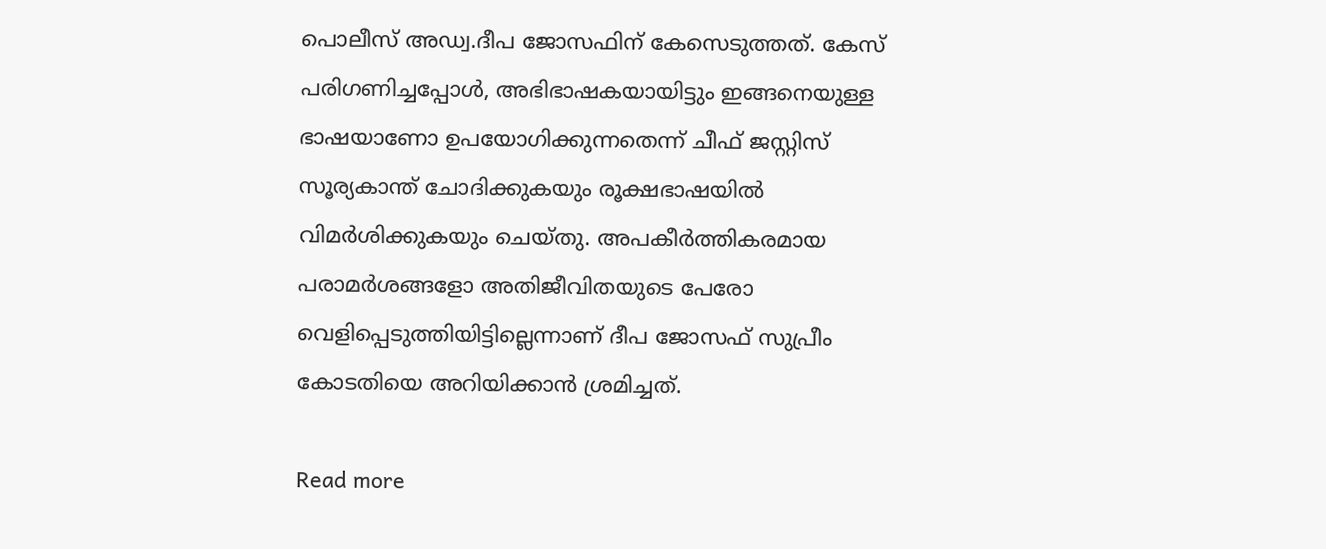പൊലീസ് അഡ്വ.ദീപ ജോസഫിന് കേസെടുത്തത്. കേസ് പരിഗണിച്ചപ്പോള്‍, അഭിഭാഷകയായിട്ടും ഇങ്ങനെയുള്ള ഭാഷയാണോ ഉപയോഗിക്കുന്നതെന്ന് ചീഫ് ജസ്റ്റിസ് സൂര്യകാന്ത് ചോദിക്കുകയും രൂക്ഷഭാഷയില്‍ വിമര്‍ശിക്കുകയും ചെയ്തു. അപകീര്‍ത്തികരമായ പരാമര്‍ശങ്ങളോ അതിജീവിതയുടെ പേരോ വെളിപ്പെടുത്തിയിട്ടില്ലെന്നാണ് ദീപ ജോസഫ് സുപ്രീം കോടതിയെ അറിയിക്കാന്‍ ശ്രമിച്ചത്.

Read more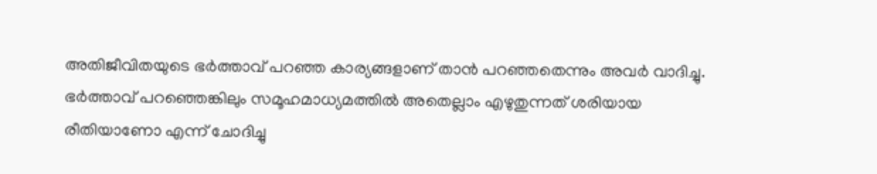അതിജീവിതയുടെ ഭര്‍ത്താവ് പറഞ്ഞ കാര്യങ്ങളാണ് താന്‍ പറഞ്ഞതെന്നും അവര്‍ വാദിച്ചു. ഭര്‍ത്താവ് പറഞ്ഞെങ്കിലും സമൂഹമാധ്യമത്തില്‍ അതെല്ലാം എഴുതുന്നത് ശരിയായ രീതിയാണോ എന്ന് ചോദിച്ചു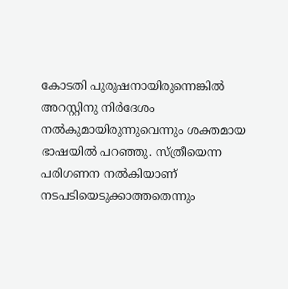കോടതി പുരുഷനായിരുന്നെങ്കില്‍ അറസ്റ്റിനു നിര്‍ദേശം നല്‍കുമായിരുന്നുവെന്നും ശക്തമായ ഭാഷയില്‍ പറഞ്ഞു. സ്ത്രീയെന്ന പരിഗണന നല്‍കിയാണ് നടപടിയെടുക്കാത്തതെന്നും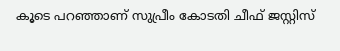കൂടെ പറഞ്ഞാണ് സുപ്രീം കോടതി ചീഫ് ജസ്റ്റിസ്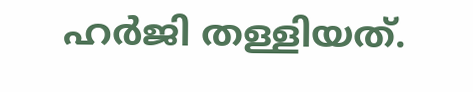ഹര്‍ജി തള്ളിയത്.